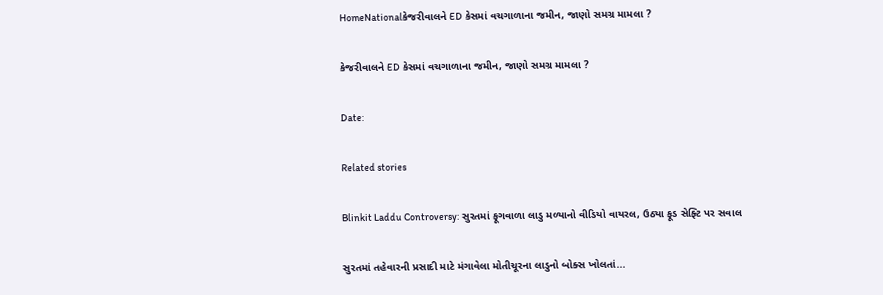HomeNationalકેજરીવાલને ED કેસમાં વચગાળાના જમીન, જાણો સમગ્ર મામલા ?

કેજરીવાલને ED કેસમાં વચગાળાના જમીન, જાણો સમગ્ર મામલા ?

Date:

Related stories

Blinkit Laddu Controversy: સુરતમાં ફૂગવાળા લાડુ મળ્યાનો વીડિયો વાયરલ, ઉઠ્યા ફૂડ સેફ્ટિ પર સવાલ

સુરતમાં તહેવારની પ્રસાદી માટે મંગાવેલા મોતીચૂરના લાડુનો બોક્સ ખોલતાં...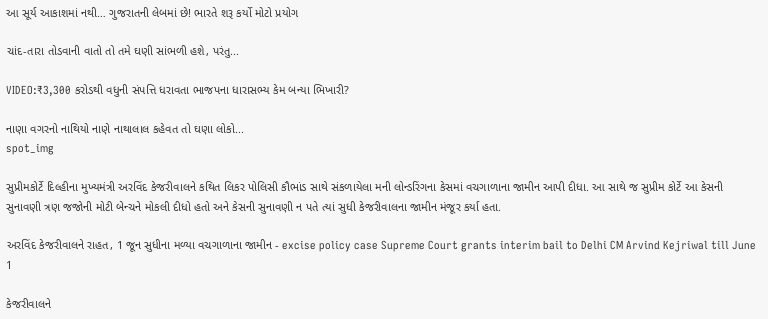આ સૂર્ય આકાશમાં નથી… ગુજરાતની લેબમાં છે! ભારતે શરૂ કર્યો મોટો પ્રયોગ

ચાંદ-તારા તોડવાની વાતો તો તમે ઘણી સાંભળી હશે, પરંતુ...

VIDEO:₹3,300 કરોડથી વધુની સંપત્તિ ધરાવતા ભાજપના ધારાસભ્ય કેમ બન્યા ભિખારી?

નાણા વગરનો નાથિયો નાણે નાથાલાલ કહેવત તો ઘણા લોકો...
spot_img

સુપ્રીમકોર્ટે દિલ્હીના મુખ્યમંત્રી અરવિંદ કેજરીવાલને કથિત લિકર પોલિસી કૌભાંડ સાથે સંકળાયેલા મની લોન્ડરિંગના કેસમાં વચગાળાના જામીન આપી દીધા. આ સાથે જ સુપ્રીમ કોર્ટે આ કેસની સુનાવણી ત્રણ જજોની મોટી બેન્ચને મોકલી દીધો હતો અને કેસની સુનાવણી ન પતે ત્યાં સુધી કેજરીવાલના જામીન મંજૂર કર્યા હતા.

અરવિંદ કેજરીવાલને રાહત, 1 જૂન સુધીના મળ્યા વચગાળાના જામીન - excise policy case Supreme Court grants interim bail to Delhi CM Arvind Kejriwal till June 1

કેજરીવાલને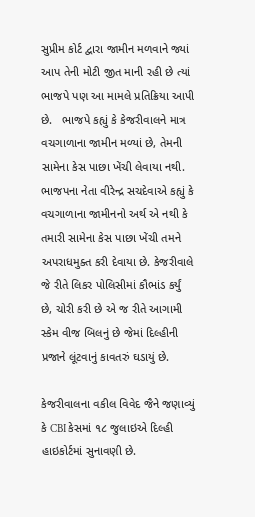સુપ્રીમ કોર્ટ દ્વારા જામીન મળવાને જ્યાં આપ તેની મોટી જીત માની રહી છે ત્યાં ભાજપે પણ આ મામલે પ્રતિક્રિયા આપી છે.   ભાજપે કહ્યું કે કેજરીવાલને માત્ર વચગાળાના જામીન મળ્યાં છે, તેમની સામેના કેસ પાછા ખેંચી લેવાયા નથી. ભાજપના નેતા વીરેન્દ્ર સચદેવાએ કહ્યું કે વચગાળાના જામીનનો અર્થ એ નથી કે તમારી સામેના કેસ પાછા ખેંચી તમને અપરાધમુક્ત કરી દેવાયા છે. કેજરીવાલે જે રીતે લિકર પોલિસીમાં કૌભાંડ કર્યું છે, ચોરી કરી છે એ જ રીતે આગામી સ્કેમ વીજ બિલનું છે જેમાં દિલ્હીની પ્રજાને લૂંટવાનું કાવતરું ઘડાયું છે.

કેજરીવાલના વકીલ વિવેદ જૈને જણાવ્યું કે CBI કેસમાં ૧૮ જુલાઇએ દિલ્હી હાઇકોર્ટમાં સુનાવણી છે.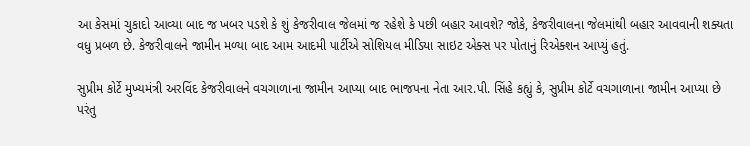આ કેસમાં ચુકાદો આવ્યા બાદ જ ખબર પડશે કે શું કેજરીવાલ જેલમાં જ રહેશે કે પછી બહાર આવશે? જોકે, કેજરીવાલના જેલમાંથી બહાર આવવાની શક્યતા વધુ પ્રબળ છે. કેજરીવાલને જામીન મળ્યા બાદ આમ આદમી પાર્ટીએ સોશિયલ મીડિયા સાઇટ એક્સ પર પોતાનું રિએક્શન આપ્યું હતું.

સુપ્રીમ કોર્ટે મુખ્યમંત્રી અરવિંદ કેજરીવાલને વચગાળાના જામીન આપ્યા બાદ ભાજપના નેતા આર.પી. સિંહે કહ્યું કે, સુપ્રીમ કોર્ટે વચગાળાના જામીન આપ્યા છે પરંતુ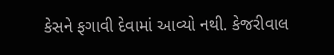કેસને ફગાવી દેવામાં આવ્યો નથી. કેજરીવાલ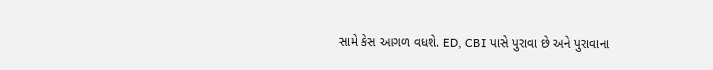સામે કેસ આગળ વધશે. ED, CBI પાસે પુરાવા છે અને પુરાવાના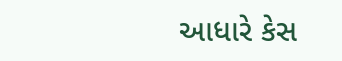આધારે કેસ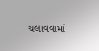ચલાવવામાં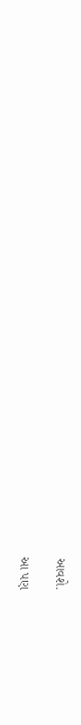આવશે.

આ પણ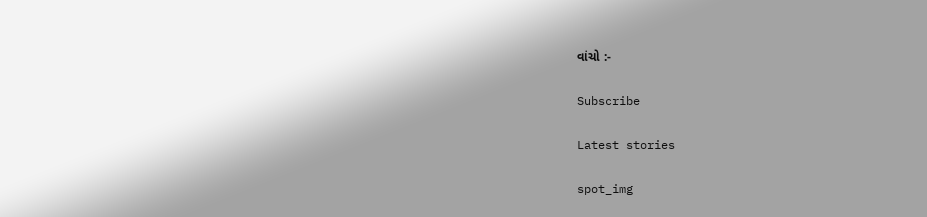વાંચો :-

Subscribe

Latest stories

spot_img